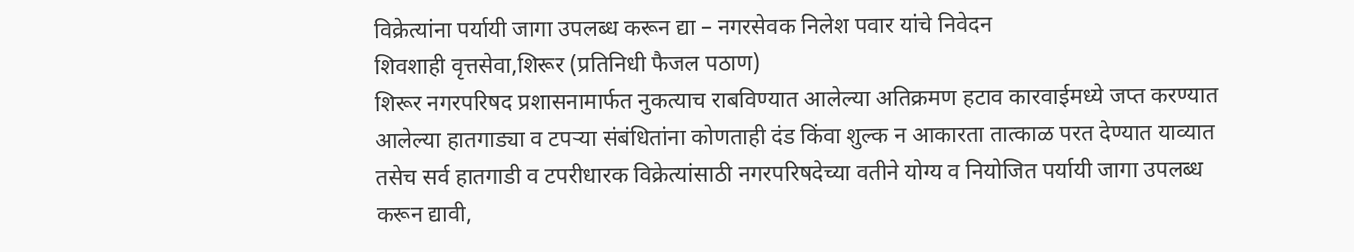विक्रेत्यांना पर्यायी जागा उपलब्ध करून द्या – नगरसेवक निलेश पवार यांचे निवेदन
शिवशाही वृत्तसेवा,शिरूर (प्रतिनिधी फैजल पठाण)
शिरूर नगरपरिषद प्रशासनामार्फत नुकत्याच राबविण्यात आलेल्या अतिक्रमण हटाव कारवाईमध्ये जप्त करण्यात आलेल्या हातगाड्या व टपऱ्या संबंधितांना कोणताही दंड किंवा शुल्क न आकारता तात्काळ परत देण्यात याव्यात तसेच सर्व हातगाडी व टपरीधारक विक्रेत्यांसाठी नगरपरिषदेच्या वतीने योग्य व नियोजित पर्यायी जागा उपलब्ध करून द्यावी,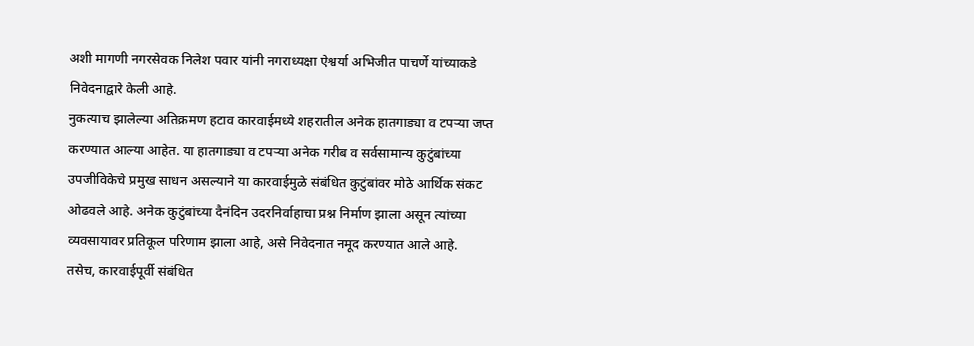अशी मागणी नगरसेवक निलेश पवार यांनी नगराध्यक्षा ऐश्वर्या अभिजीत पाचर्णे यांच्याकडे निवेदनाद्वारे केली आहे.
नुकत्याच झालेल्या अतिक्रमण हटाव कारवाईमध्ये शहरातील अनेक हातगाड्या व टपऱ्या जप्त करण्यात आल्या आहेत. या हातगाड्या व टपऱ्या अनेक गरीब व सर्वसामान्य कुटुंबांच्या उपजीविकेचे प्रमुख साधन असल्याने या कारवाईमुळे संबंधित कुटुंबांवर मोठे आर्थिक संकट ओढवले आहे. अनेक कुटुंबांच्या दैनंदिन उदरनिर्वाहाचा प्रश्न निर्माण झाला असून त्यांच्या व्यवसायावर प्रतिकूल परिणाम झाला आहे, असे निवेदनात नमूद करण्यात आले आहे.
तसेच, कारवाईपूर्वी संबंधित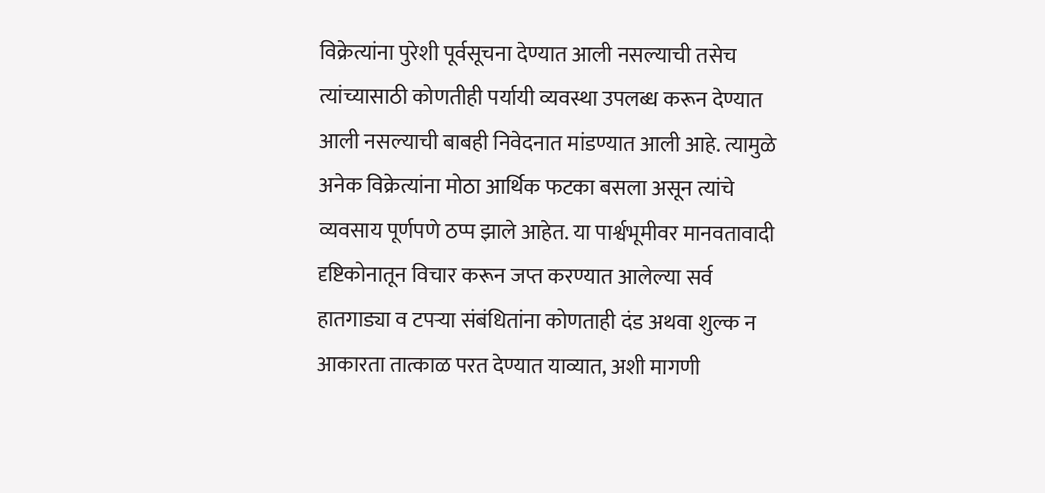विक्रेत्यांना पुरेशी पूर्वसूचना देण्यात आली नसल्याची तसेच त्यांच्यासाठी कोणतीही पर्यायी व्यवस्था उपलब्ध करून देण्यात आली नसल्याची बाबही निवेदनात मांडण्यात आली आहे. त्यामुळे अनेक विक्रेत्यांना मोठा आर्थिक फटका बसला असून त्यांचे व्यवसाय पूर्णपणे ठप्प झाले आहेत. या पार्श्वभूमीवर मानवतावादी दृष्टिकोनातून विचार करून जप्त करण्यात आलेल्या सर्व हातगाड्या व टपऱ्या संबंधितांना कोणताही दंड अथवा शुल्क न आकारता तात्काळ परत देण्यात याव्यात, अशी मागणी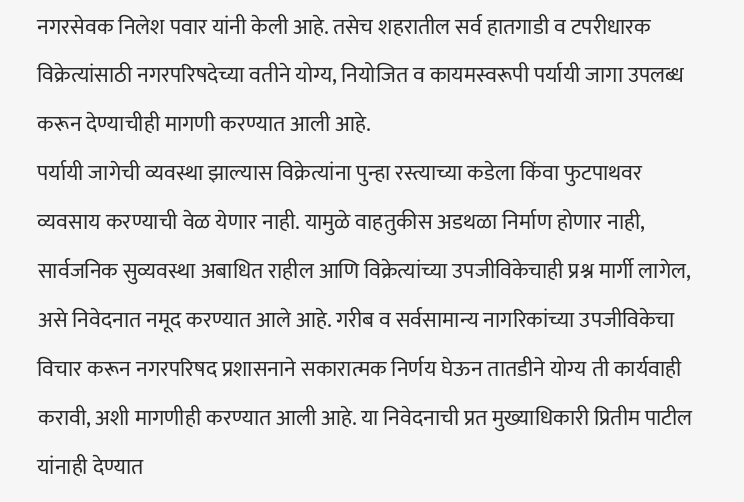नगरसेवक निलेश पवार यांनी केली आहे. तसेच शहरातील सर्व हातगाडी व टपरीधारक विक्रेत्यांसाठी नगरपरिषदेच्या वतीने योग्य, नियोजित व कायमस्वरूपी पर्यायी जागा उपलब्ध करून देण्याचीही मागणी करण्यात आली आहे.
पर्यायी जागेची व्यवस्था झाल्यास विक्रेत्यांना पुन्हा रस्त्याच्या कडेला किंवा फुटपाथवर व्यवसाय करण्याची वेळ येणार नाही. यामुळे वाहतुकीस अडथळा निर्माण होणार नाही, सार्वजनिक सुव्यवस्था अबाधित राहील आणि विक्रेत्यांच्या उपजीविकेचाही प्रश्न मार्गी लागेल, असे निवेदनात नमूद करण्यात आले आहे. गरीब व सर्वसामान्य नागरिकांच्या उपजीविकेचा विचार करून नगरपरिषद प्रशासनाने सकारात्मक निर्णय घेऊन तातडीने योग्य ती कार्यवाही करावी, अशी मागणीही करण्यात आली आहे. या निवेदनाची प्रत मुख्याधिकारी प्रितीम पाटील यांनाही देण्यात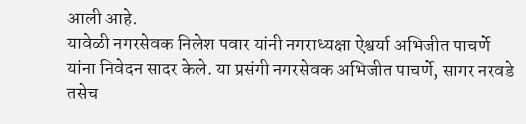आली आहे.
यावेळी नगरसेवक निलेश पवार यांनी नगराध्यक्षा ऐश्वर्या अभिजीत पाचर्णे यांना निवेदन सादर केले. या प्रसंगी नगरसेवक अभिजीत पाचर्णे, सागर नरवडे तसेच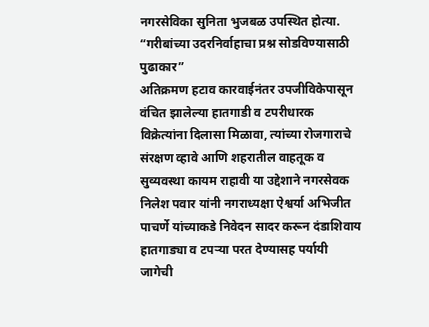नगरसेविका सुनिता भुजबळ उपस्थित होत्या.
“गरीबांच्या उदरनिर्वाहाचा प्रश्न सोडविण्यासाठी पुढाकार”
अतिक्रमण हटाव कारवाईनंतर उपजीविकेपासून वंचित झालेल्या हातगाडी व टपरीधारक विक्रेत्यांना दिलासा मिळावा, त्यांच्या रोजगाराचे संरक्षण व्हावे आणि शहरातील वाहतूक व सुव्यवस्था कायम राहावी या उद्देशाने नगरसेवक निलेश पवार यांनी नगराध्यक्षा ऐश्वर्या अभिजीत पाचर्णे यांच्याकडे निवेदन सादर करून दंडाशिवाय हातगाड्या व टपऱ्या परत देण्यासह पर्यायी जागेची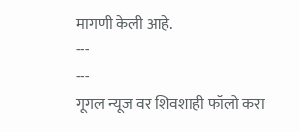मागणी केली आहे.
---
---
गूगल न्यूज वर शिवशाही फॉलो करा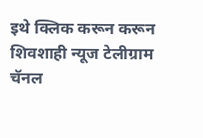इथे क्लिक करून करून शिवशाही न्यूज टेलीग्राम चॅनल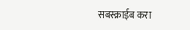सबस्क्राईब करा